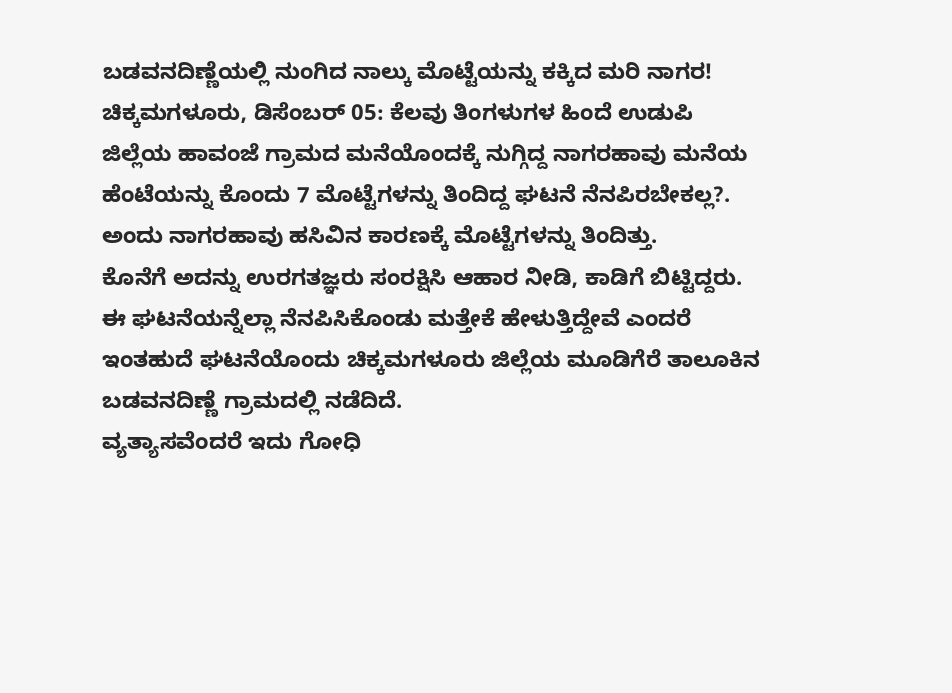ಬಡವನದಿಣ್ಣೆಯಲ್ಲಿ ನುಂಗಿದ ನಾಲ್ಕು ಮೊಟ್ಟೆಯನ್ನು ಕಕ್ಕಿದ ಮರಿ ನಾಗರ!
ಚಿಕ್ಕಮಗಳೂರು, ಡಿಸೆಂಬರ್ 05: ಕೆಲವು ತಿಂಗಳುಗಳ ಹಿಂದೆ ಉಡುಪಿ ಜಿಲ್ಲೆಯ ಹಾವಂಜೆ ಗ್ರಾಮದ ಮನೆಯೊಂದಕ್ಕೆ ನುಗ್ಗಿದ್ದ ನಾಗರಹಾವು ಮನೆಯ ಹೆಂಟೆಯನ್ನು ಕೊಂದು 7 ಮೊಟ್ಟೆಗಳನ್ನು ತಿಂದಿದ್ದ ಘಟನೆ ನೆನಪಿರಬೇಕಲ್ಲ?. ಅಂದು ನಾಗರಹಾವು ಹಸಿವಿನ ಕಾರಣಕ್ಕೆ ಮೊಟ್ಟೆಗಳನ್ನು ತಿಂದಿತ್ತು.
ಕೊನೆಗೆ ಅದನ್ನು ಉರಗತಜ್ಞರು ಸಂರಕ್ಷಿಸಿ ಆಹಾರ ನೀಡಿ, ಕಾಡಿಗೆ ಬಿಟ್ಟಿದ್ದರು. ಈ ಘಟನೆಯನ್ನೆಲ್ಲಾ ನೆನಪಿಸಿಕೊಂಡು ಮತ್ತೇಕೆ ಹೇಳುತ್ತಿದ್ದೇವೆ ಎಂದರೆ ಇಂತಹುದೆ ಘಟನೆಯೊಂದು ಚಿಕ್ಕಮಗಳೂರು ಜಿಲ್ಲೆಯ ಮೂಡಿಗೆರೆ ತಾಲೂಕಿನ ಬಡವನದಿಣ್ಣೆ ಗ್ರಾಮದಲ್ಲಿ ನಡೆದಿದೆ.
ವ್ಯತ್ಯಾಸವೆಂದರೆ ಇದು ಗೋಧಿ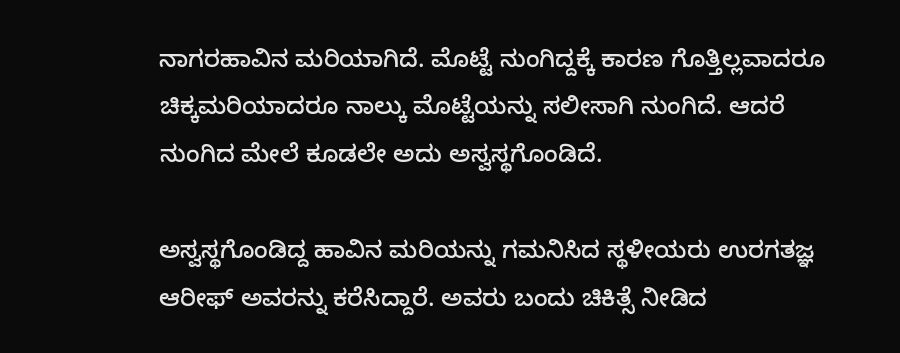ನಾಗರಹಾವಿನ ಮರಿಯಾಗಿದೆ. ಮೊಟ್ಟೆ ನುಂಗಿದ್ದಕ್ಕೆ ಕಾರಣ ಗೊತ್ತಿಲ್ಲವಾದರೂ ಚಿಕ್ಕಮರಿಯಾದರೂ ನಾಲ್ಕು ಮೊಟ್ಟೆಯನ್ನು ಸಲೀಸಾಗಿ ನುಂಗಿದೆ. ಆದರೆ ನುಂಗಿದ ಮೇಲೆ ಕೂಡಲೇ ಅದು ಅಸ್ವಸ್ಥಗೊಂಡಿದೆ.

ಅಸ್ವಸ್ಥಗೊಂಡಿದ್ದ ಹಾವಿನ ಮರಿಯನ್ನು ಗಮನಿಸಿದ ಸ್ಥಳೀಯರು ಉರಗತಜ್ಞ ಆರೀಫ್ ಅವರನ್ನು ಕರೆಸಿದ್ದಾರೆ. ಅವರು ಬಂದು ಚಿಕಿತ್ಸೆ ನೀಡಿದ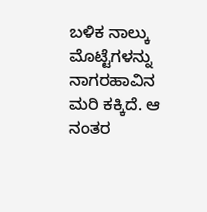ಬಳಿಕ ನಾಲ್ಕು ಮೊಟ್ಟೆಗಳನ್ನು ನಾಗರಹಾವಿನ ಮರಿ ಕಕ್ಕಿದೆ. ಆ ನಂತರ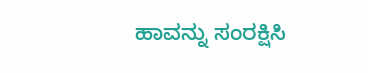ಹಾವನ್ನು ಸಂರಕ್ಷಿಸಿ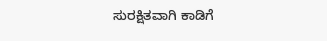ಸುರಕ್ಷಿತವಾಗಿ ಕಾಡಿಗೆ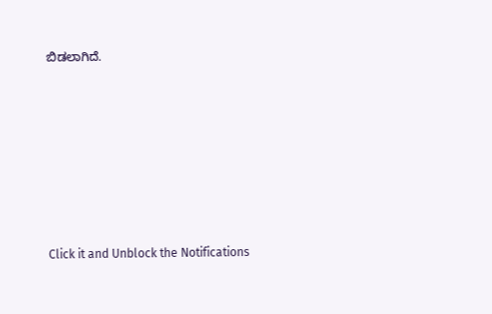ಬಿಡಲಾಗಿದೆ.












Click it and Unblock the Notifications